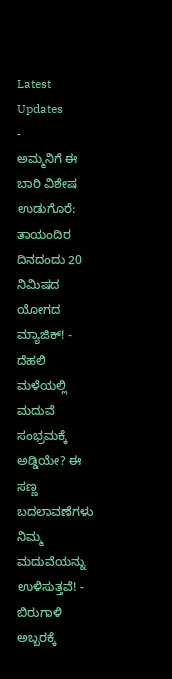Latest Updates
-
ಅಮ್ಮನಿಗೆ ಈ ಬಾರಿ ವಿಶೇಷ ಉಡುಗೊರೆ: ತಾಯಂದಿರ ದಿನದಂದು 20 ನಿಮಿಷದ ಯೋಗದ ಮ್ಯಾಜಿಕ್! -
ದೆಹಲಿ ಮಳೆಯಲ್ಲಿ ಮದುವೆ ಸಂಭ್ರಮಕ್ಕೆ ಅಡ್ಡಿಯೇ? ಈ ಸಣ್ಣ ಬದಲಾವಣೆಗಳು ನಿಮ್ಮ ಮದುವೆಯನ್ನು ಉಳಿಸುತ್ತವೆ! -
ಬಿರುಗಾಳಿ ಅಬ್ಬರಕ್ಕೆ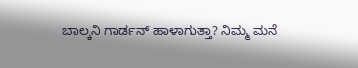ಬಾಲ್ಕನಿ ಗಾರ್ಡನ್ ಹಾಳಾಗುತ್ತಾ? ನಿಮ್ಮ ಮನೆ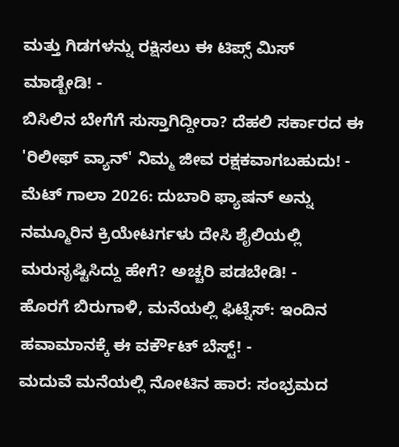ಮತ್ತು ಗಿಡಗಳನ್ನು ರಕ್ಷಿಸಲು ಈ ಟಿಪ್ಸ್ ಮಿಸ್ ಮಾಡ್ಬೇಡಿ! -
ಬಿಸಿಲಿನ ಬೇಗೆಗೆ ಸುಸ್ತಾಗಿದ್ದೀರಾ? ದೆಹಲಿ ಸರ್ಕಾರದ ಈ 'ರಿಲೀಫ್ ವ್ಯಾನ್' ನಿಮ್ಮ ಜೀವ ರಕ್ಷಕವಾಗಬಹುದು! -
ಮೆಟ್ ಗಾಲಾ 2026: ದುಬಾರಿ ಫ್ಯಾಷನ್ ಅನ್ನು ನಮ್ಮೂರಿನ ಕ್ರಿಯೇಟರ್ಗಳು ದೇಸಿ ಶೈಲಿಯಲ್ಲಿ ಮರುಸೃಷ್ಟಿಸಿದ್ದು ಹೇಗೆ? ಅಚ್ಚರಿ ಪಡಬೇಡಿ! -
ಹೊರಗೆ ಬಿರುಗಾಳಿ, ಮನೆಯಲ್ಲಿ ಫಿಟ್ನೆಸ್: ಇಂದಿನ ಹವಾಮಾನಕ್ಕೆ ಈ ವರ್ಕೌಟ್ ಬೆಸ್ಟ್! -
ಮದುವೆ ಮನೆಯಲ್ಲಿ ನೋಟಿನ ಹಾರ: ಸಂಭ್ರಮದ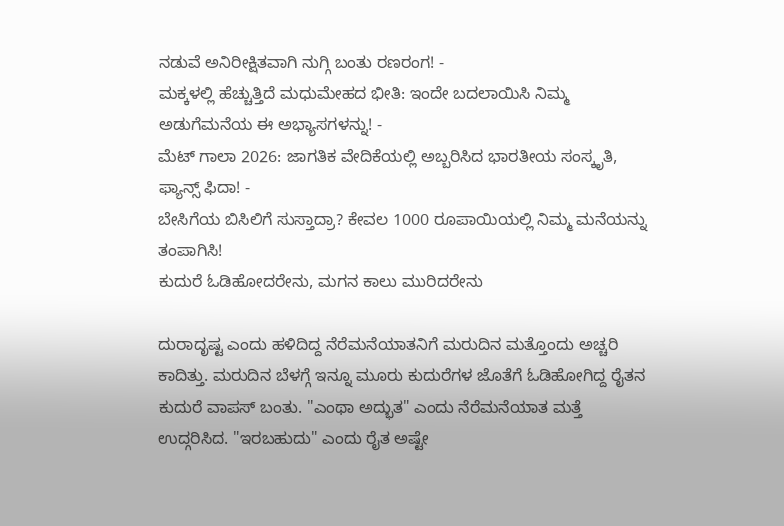ನಡುವೆ ಅನಿರೀಕ್ಷಿತವಾಗಿ ನುಗ್ಗಿ ಬಂತು ರಣರಂಗ! -
ಮಕ್ಕಳಲ್ಲಿ ಹೆಚ್ಚುತ್ತಿದೆ ಮಧುಮೇಹದ ಭೀತಿ: ಇಂದೇ ಬದಲಾಯಿಸಿ ನಿಮ್ಮ ಅಡುಗೆಮನೆಯ ಈ ಅಭ್ಯಾಸಗಳನ್ನು! -
ಮೆಟ್ ಗಾಲಾ 2026: ಜಾಗತಿಕ ವೇದಿಕೆಯಲ್ಲಿ ಅಬ್ಬರಿಸಿದ ಭಾರತೀಯ ಸಂಸ್ಕೃತಿ, ಫ್ಯಾನ್ಸ್ ಫಿದಾ! -
ಬೇಸಿಗೆಯ ಬಿಸಿಲಿಗೆ ಸುಸ್ತಾದ್ರಾ? ಕೇವಲ 1000 ರೂಪಾಯಿಯಲ್ಲಿ ನಿಮ್ಮ ಮನೆಯನ್ನು ತಂಪಾಗಿಸಿ!
ಕುದುರೆ ಓಡಿಹೋದರೇನು, ಮಗನ ಕಾಲು ಮುರಿದರೇನು

ದುರಾದೃಷ್ಟ ಎಂದು ಹಳಿದಿದ್ದ ನೆರೆಮನೆಯಾತನಿಗೆ ಮರುದಿನ ಮತ್ತೊಂದು ಅಚ್ಚರಿ ಕಾದಿತ್ತು. ಮರುದಿನ ಬೆಳಗ್ಗೆ ಇನ್ನೂ ಮೂರು ಕುದುರೆಗಳ ಜೊತೆಗೆ ಓಡಿಹೋಗಿದ್ದ ರೈತನ ಕುದುರೆ ವಾಪಸ್ ಬಂತು. "ಎಂಥಾ ಅದ್ಭುತ" ಎಂದು ನೆರೆಮನೆಯಾತ ಮತ್ತೆ ಉದ್ಗರಿಸಿದ. "ಇರಬಹುದು" ಎಂದು ರೈತ ಅಷ್ಟೇ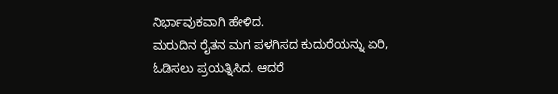ನಿರ್ಭಾವುಕವಾಗಿ ಹೇಳಿದ.
ಮರುದಿನ ರೈತನ ಮಗ ಪಳಗಿಸದ ಕುದುರೆಯನ್ನು ಏರಿ, ಓಡಿಸಲು ಪ್ರಯತ್ನಿಸಿದ. ಆದರೆ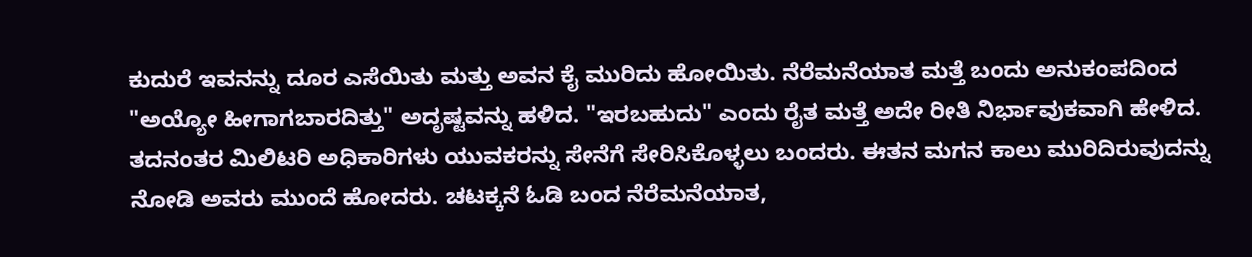ಕುದುರೆ ಇವನನ್ನು ದೂರ ಎಸೆಯಿತು ಮತ್ತು ಅವನ ಕೈ ಮುರಿದು ಹೋಯಿತು. ನೆರೆಮನೆಯಾತ ಮತ್ತೆ ಬಂದು ಅನುಕಂಪದಿಂದ "ಅಯ್ಯೋ ಹೀಗಾಗಬಾರದಿತ್ತು" ಅದೃಷ್ಟವನ್ನು ಹಳಿದ. "ಇರಬಹುದು" ಎಂದು ರೈತ ಮತ್ತೆ ಅದೇ ರೀತಿ ನಿರ್ಭಾವುಕವಾಗಿ ಹೇಳಿದ.
ತದನಂತರ ಮಿಲಿಟರಿ ಅಧಿಕಾರಿಗಳು ಯುವಕರನ್ನು ಸೇನೆಗೆ ಸೇರಿಸಿಕೊಳ್ಳಲು ಬಂದರು. ಈತನ ಮಗನ ಕಾಲು ಮುರಿದಿರುವುದನ್ನು ನೋಡಿ ಅವರು ಮುಂದೆ ಹೋದರು. ಚಟಕ್ಕನೆ ಓಡಿ ಬಂದ ನೆರೆಮನೆಯಾತ,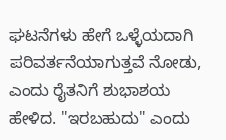ಘಟನೆಗಳು ಹೇಗೆ ಒಳ್ಳೆಯದಾಗಿ ಪರಿವರ್ತನೆಯಾಗುತ್ತವೆ ನೋಡು, ಎಂದು ರೈತನಿಗೆ ಶುಭಾಶಯ ಹೇಳಿದ. "ಇರಬಹುದು" ಎಂದು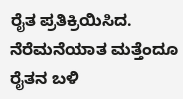ರೈತ ಪ್ರತಿಕ್ರಿಯಿಸಿದ. ನೆರೆಮನೆಯಾತ ಮತ್ತೆಂದೂ ರೈತನ ಬಳಿ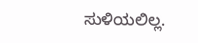ಸುಳಿಯಲಿಲ್ಲ.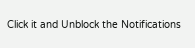Click it and Unblock the Notifications